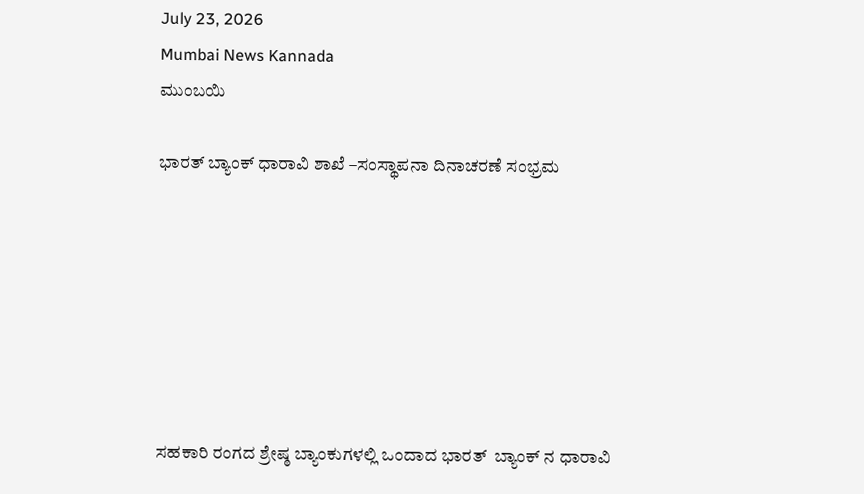July 23, 2026
Mumbai News Kannada
ಮುಂಬಯಿ

ಭಾರತ್ ಬ್ಯಾಂಕ್ ಧಾರಾವಿ ಶಾಖೆ –ಸಂಸ್ಥಾಪನಾ ದಿನಾಚರಣೆ ಸಂಭ್ರಮ







ಸಹಕಾರಿ ರಂಗದ ಶ್ರೇಷ್ಠ ಬ್ಯಾಂಕುಗಳಲ್ಲಿ ಒಂದಾದ ಭಾರತ್  ಬ್ಯಾಂಕ್ ನ ಧಾರಾವಿ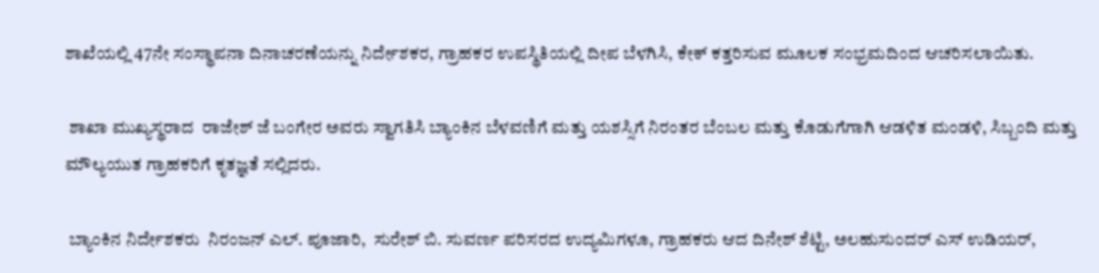ಶಾಖೆಯಲ್ಲಿ 47ನೇ ಸಂಸ್ಥಾಪನಾ ದಿನಾಚರಣೆಯನ್ನು ನಿರ್ದೇಶಕರ, ಗ್ರಾಹಕರ ಉಪಸ್ಥಿತಿಯಲ್ಲಿ ದೀಪ ಬೆಳಗಿಸಿ, ಕೇಕ್ ಕತ್ತರಿಸುವ ಮೂಲಕ ಸಂಭ್ರಮದಿಂದ ಆಚರಿಸಲಾಯಿತು.

 ಶಾಖಾ ಮುಖ್ಯಸ್ಥರಾದ  ರಾಜೇಶ್ ಜೆ ಬಂಗೇರ ಅವರು ಸ್ವಾಗತಿಸಿ ಬ್ಯಾಂಕಿನ ಬೆಳವಣಿಗೆ ಮತ್ತು ಯಶಸ್ಸಿಗೆ ನಿರಂತರ ಬೆಂಬಲ ಮತ್ತು ಕೊಡುಗೆಗಾಗಿ ಆಡಳಿತ ಮಂಡಳಿ, ಸಿಬ್ಬಂದಿ ಮತ್ತು ಮೌಲ್ಯಯುತ ಗ್ರಾಹಕರಿಗೆ ಕೃತಜ್ಞತೆ ಸಲ್ಲಿದರು.

 ಬ್ಯಾಂಕಿನ ನಿರ್ದೇಶಕರು  ನಿರಂಜನ್ ಎಲ್. ಪೂಜಾರಿ,  ಸುರೇಶ್ ಬಿ. ಸುವರ್ಣ ಪರಿಸರದ ಉದ್ಯಮಿಗಳೂ, ಗ್ರಾಹಕರು ಆದ ದಿನೇಶ್ ಶೆಟ್ಟಿ, ಅಲಹುಸುಂದರ್ ಎಸ್ ಉಡಿಯರ್,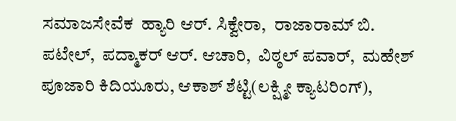ಸಮಾಜಸೇವೆಕ  ಹ್ಯಾರಿ ಆರ್. ಸಿಕ್ವೇರಾ,  ರಾಜಾರಾಮ್ ಬಿ. ಪಟೇಲ್,  ಪದ್ಮಾಕರ್ ಆರ್. ಆಚಾರಿ,  ವಿಠ್ಠಲ್ ಪವಾರ್,  ಮಹೇಶ್ ಪೂಜಾರಿ ಕಿದಿಯೂರು, ಆಕಾಶ್ ಶೆಟ್ಟಿ(ಲಕ್ಷ್ಮೀ ಕ್ಯಾಟರಿಂಗ್),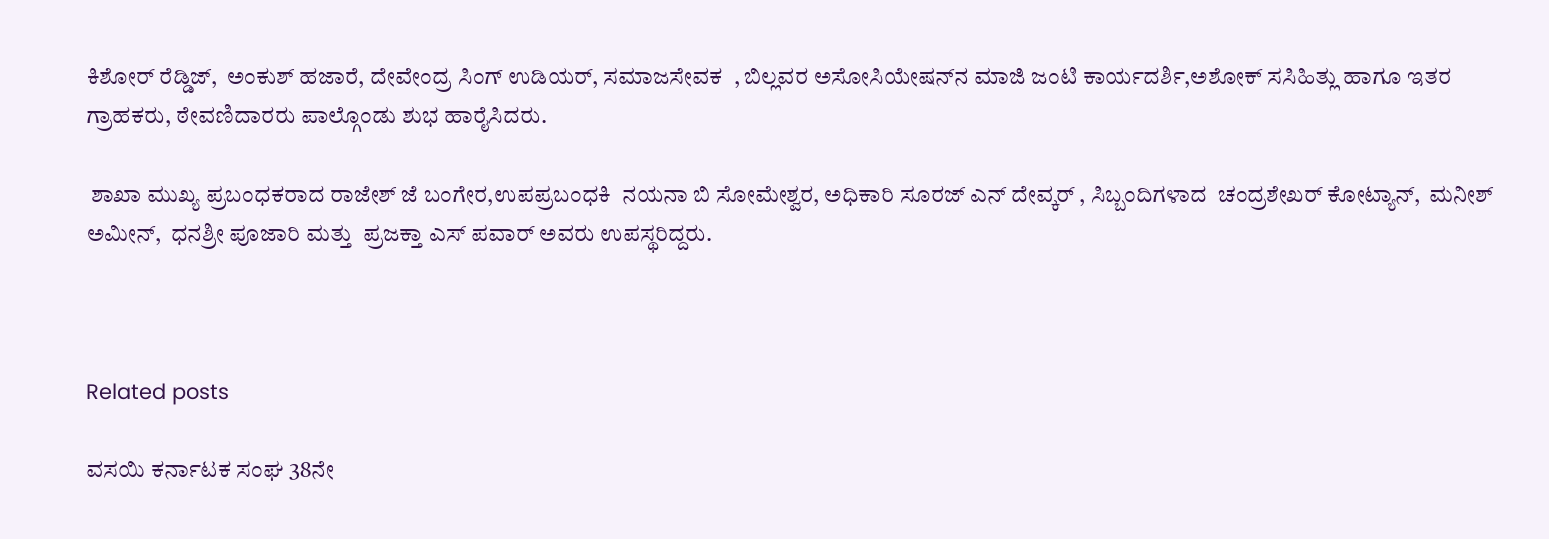ಕಿಶೋರ್ ರೆಡ್ಡಿಜ್,  ಅಂಕುಶ್ ಹಜಾರೆ, ದೇವೇಂದ್ರ ಸಿಂಗ್ ಉಡಿಯರ್, ಸಮಾಜಸೇವಕ  , ಬಿಲ್ಲವರ ಅಸೋಸಿಯೇಷನ್‌ನ ಮಾಜಿ ಜಂಟಿ ಕಾರ್ಯದರ್ಶಿ,ಅಶೋಕ್ ಸಸಿಹಿತ್ಲು ಹಾಗೂ ಇತರ ಗ್ರಾಹಕರು, ಠೇವಣಿದಾರರು ಪಾಲ್ಗೊಂಡು ಶುಭ ಹಾರೈಸಿದರು.

 ಶಾಖಾ ಮುಖ್ಯ ಪ್ರಬಂಧಕರಾದ ರಾಜೇಶ್ ಜೆ ಬಂಗೇರ,ಉಪಪ್ರಬಂಧಕಿ  ನಯನಾ ಬಿ ಸೋಮೇಶ್ವರ, ಅಧಿಕಾರಿ ಸೂರಜ್ ಎನ್ ದೇವ್ಕರ್ , ಸಿಬ್ಬಂದಿಗಳಾದ  ಚಂದ್ರಶೇಖರ್ ಕೋಟ್ಯಾನ್,  ಮನೀಶ್ ಅಮೀನ್,  ಧನಶ್ರೀ ಪೂಜಾರಿ ಮತ್ತು  ಪ್ರಜಕ್ತಾ ಎಸ್ ಪವಾರ್ ಅವರು ಉಪಸ್ಥರಿದ್ದರು.



Related posts

ವಸಯಿ ಕರ್ನಾಟಕ ಸಂಘ 38ನೇ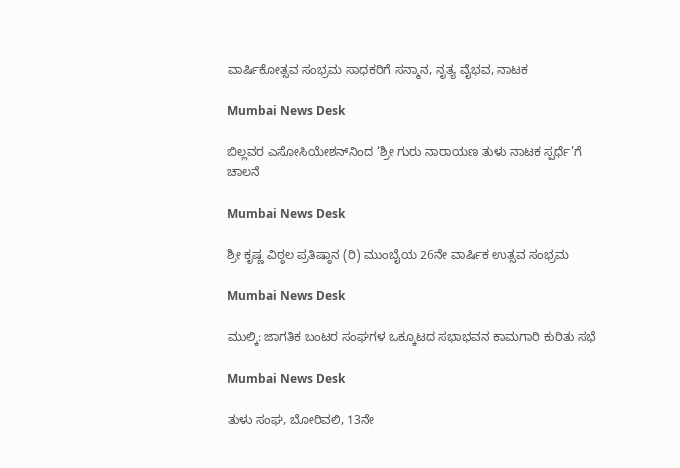ವಾರ್ಷಿಕೋತ್ಸವ ಸಂಭ್ರಮ ಸಾಧಕರಿಗೆ ಸನ್ಮಾನ, ನೃತ್ಯ ವೈಭವ, ನಾಟಕ

Mumbai News Desk

ಬಿಲ್ಲವರ ಎಸೋಸಿಯೇಶನ್‌ನಿಂದ ‘ಶ್ರೀ ಗುರು ನಾರಾಯಣ ತುಳು ನಾಟಕ ಸ್ಪರ್ಧೆ’ಗೆ ಚಾಲನೆ

Mumbai News Desk

ಶ್ರೀ ಕೃಷ್ಣ ವಿಠ್ಠಲ ಪ್ರತಿಷ್ಠಾನ (ರಿ) ಮುಂಬೈಯ 26ನೇ ವಾರ್ಷಿಕ ಉತ್ಸವ ಸಂಭ್ರಮ

Mumbai News Desk

ಮುಲ್ಕಿ: ಜಾಗತಿಕ ಬಂಟರ ಸಂಘಗಳ ಒಕ್ಕೂಟದ ಸಭಾಭವನ ಕಾಮಗಾರಿ ಕುರಿತು ಸಭೆ

Mumbai News Desk

ತುಳು ಸಂಘ, ಬೋರಿವಲಿ, 13ನೇ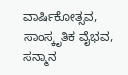ವಾರ್ಷಿಕೋತ್ಸವ,  ಸಾಂಸ್ಕೃತಿಕ ವೈಭವ, ಸನ್ಮಾನ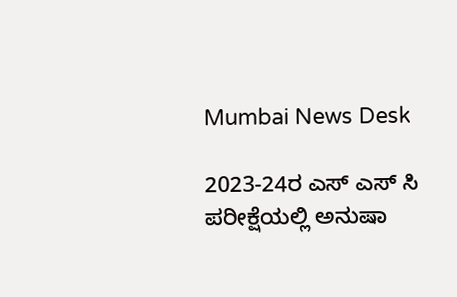Mumbai News Desk

2023-24ರ ಎಸ್ ಎಸ್ ಸಿ ಪರೀಕ್ಷೆಯಲ್ಲಿ ಅನುಷಾ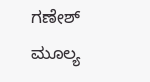ಗಣೇಶ್ ಮೂಲ್ಯ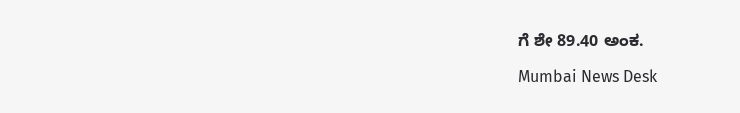ಗೆ ಶೇ 89.40 ಅಂಕ.

Mumbai News Desk